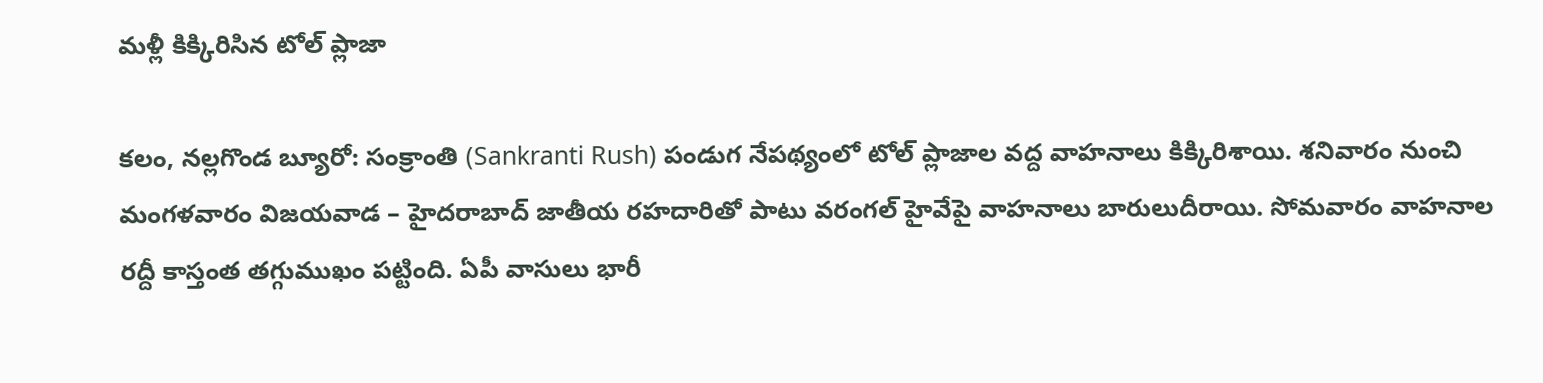మళ్లీ కిక్కిరిసిన టోల్ ప్లాజా

కలం, నల్లగొండ బ్యూరో: సంక్రాంతి (Sankranti Rush) పండుగ నేపథ్యంలో టోల్ ప్లాజాల వద్ద వాహనాలు కిక్కిరిశాయి. శనివారం నుంచి మంగళవారం విజయవాడ – హైదరాబాద్ జాతీయ రహదారితో పాటు వరంగల్ హైవేపై వాహనాలు బారులుదీరాయి. సోమవారం వాహనాల రద్దీ కాస్తంత తగ్గుముఖం పట్టింది. ఏపీ వాసులు భారీ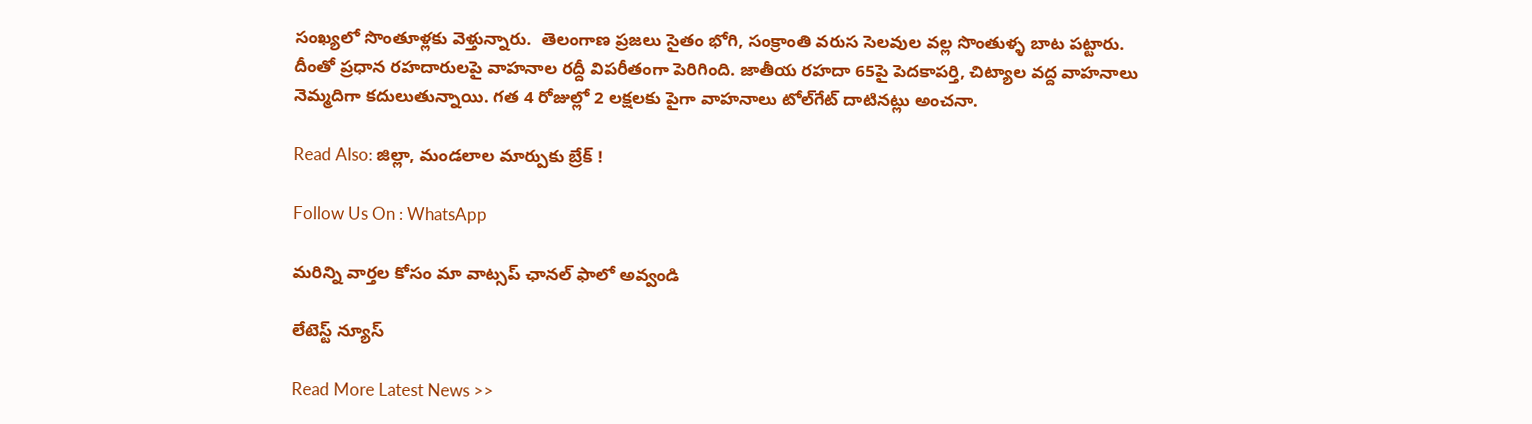సంఖ్యలో సొంతూళ్లకు వెళ్తున్నారు.  తెలంగాణ ప్రజలు సైతం భోగి, సంక్రాంతి వరుస సెలవుల వల్ల సొంతుళ్ళ బాట పట్టారు. దీంతో ప్రధాన రహదారులపై వాహనాల రద్దీ విపరీతంగా పెరిగింది. జాతీయ రహదా 65పై పెదకాపర్తి, చిట్యాల వద్ద వాహనాలు నెమ్మదిగా కదులుతున్నాయి. గత 4 రోజుల్లో 2 లక్షలకు పైగా వాహనాలు టోల్‌గేట్‌ దాటినట్లు అంచనా.

Read Also: జిల్లా, మండలాల మార్పుకు బ్రేక్ !

Follow Us On : WhatsApp

మ‌రిన్ని వార్త‌ల కోసం మా వాట్స‌ప్ ఛాన‌ల్ ఫాలో అవ్వండి

లేటెస్ట్ న్యూస్‌

Read More Latest News >>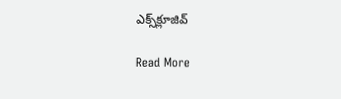ఎక్స్‌క్లూజివ్‌

Read More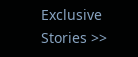Exclusive Stories >>